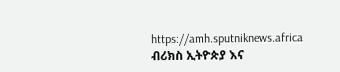https://amh.sputniknews.africa
ብሪክስ ኢትዮጵያ እና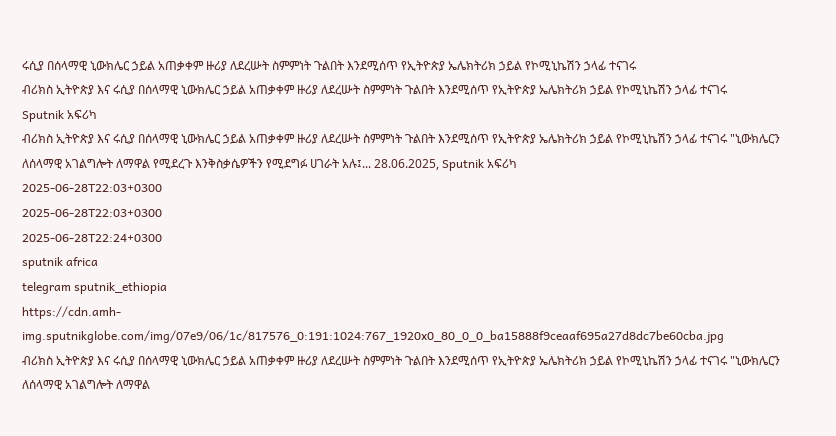ሩሲያ በሰላማዊ ኒውክሌር ኃይል አጠቃቀም ዙሪያ ለደረሡት ስምምነት ጉልበት እንደሚሰጥ የኢትዮጵያ ኤሌክትሪክ ኃይል የኮሚኒኬሽን ኃላፊ ተናገሩ
ብሪክስ ኢትዮጵያ እና ሩሲያ በሰላማዊ ኒውክሌር ኃይል አጠቃቀም ዙሪያ ለደረሡት ስምምነት ጉልበት እንደሚሰጥ የኢትዮጵያ ኤሌክትሪክ ኃይል የኮሚኒኬሽን ኃላፊ ተናገሩ
Sputnik አፍሪካ
ብሪክስ ኢትዮጵያ እና ሩሲያ በሰላማዊ ኒውክሌር ኃይል አጠቃቀም ዙሪያ ለደረሡት ስምምነት ጉልበት እንደሚሰጥ የኢትዮጵያ ኤሌክትሪክ ኃይል የኮሚኒኬሽን ኃላፊ ተናገሩ "ኒውክሌርን ለሰላማዊ አገልግሎት ለማዋል የሚደረጉ እንቅስቃሴዎችን የሚደግፉ ሀገራት አሉ፤... 28.06.2025, Sputnik አፍሪካ
2025-06-28T22:03+0300
2025-06-28T22:03+0300
2025-06-28T22:24+0300
sputnik africa
telegram sputnik_ethiopia
https://cdn.amh-img.sputnikglobe.com/img/07e9/06/1c/817576_0:191:1024:767_1920x0_80_0_0_ba15888f9ceaaf695a27d8dc7be60cba.jpg
ብሪክስ ኢትዮጵያ እና ሩሲያ በሰላማዊ ኒውክሌር ኃይል አጠቃቀም ዙሪያ ለደረሡት ስምምነት ጉልበት እንደሚሰጥ የኢትዮጵያ ኤሌክትሪክ ኃይል የኮሚኒኬሽን ኃላፊ ተናገሩ "ኒውክሌርን ለሰላማዊ አገልግሎት ለማዋል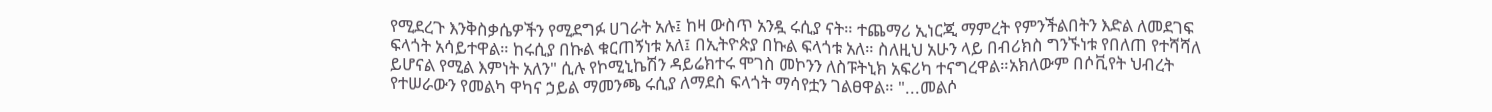የሚደረጉ እንቅስቃሴዎችን የሚደግፉ ሀገራት አሉ፤ ከዛ ውስጥ አንዷ ሩሲያ ናት። ተጨማሪ ኢነርጂ ማምረት የምንችልበትን እድል ለመደገፍ ፍላጎት አሳይተዋል። ከሩሲያ በኩል ቁርጠኝነቱ አለ፤ በኢትዮጵያ በኩል ፍላጎቱ አለ። ስለዚህ አሁን ላይ በብሪክስ ግንኙነቱ የበለጠ የተሻሻለ ይሆናል የሚል እምነት አለን" ሲሉ የኮሚኒኬሽን ዳይሬክተሩ ሞገስ መኮንን ለስፑትኒክ አፍሪካ ተናግረዋል።አክለውም በሶቪየት ህብረት የተሠራውን የመልካ ዋካና ኃይል ማመንጫ ሩሲያ ለማደስ ፍላጎት ማሳየቷን ገልፀዋል። "...መልሶ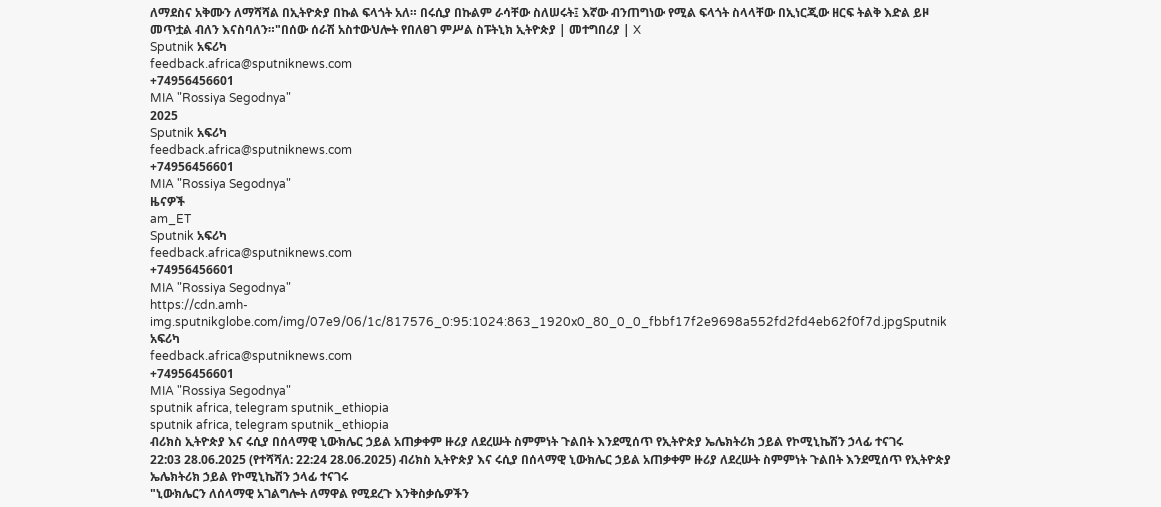ለማደስና አቅሙን ለማሻሻል በኢትዮጵያ በኩል ፍላጎት አለ። በሩሲያ በኩልም ራሳቸው ስለሠሩት፤ እኛው ብንጠግነው የሚል ፍላጎት ስላላቸው በኢነርጂው ዘርፍ ትልቅ እድል ይዞ መጥቷል ብለን እናስባለን።"በሰው ሰራሽ አስተውህሎት የበለፀገ ምሥል ስፑትኒክ ኢትዮጵያ | መተግበሪያ | X
Sputnik አፍሪካ
feedback.africa@sputniknews.com
+74956456601
MIA "Rossiya Segodnya"
2025
Sputnik አፍሪካ
feedback.africa@sputniknews.com
+74956456601
MIA "Rossiya Segodnya"
ዜናዎች
am_ET
Sputnik አፍሪካ
feedback.africa@sputniknews.com
+74956456601
MIA "Rossiya Segodnya"
https://cdn.amh-img.sputnikglobe.com/img/07e9/06/1c/817576_0:95:1024:863_1920x0_80_0_0_fbbf17f2e9698a552fd2fd4eb62f0f7d.jpgSputnik አፍሪካ
feedback.africa@sputniknews.com
+74956456601
MIA "Rossiya Segodnya"
sputnik africa, telegram sputnik_ethiopia
sputnik africa, telegram sputnik_ethiopia
ብሪክስ ኢትዮጵያ እና ሩሲያ በሰላማዊ ኒውክሌር ኃይል አጠቃቀም ዙሪያ ለደረሡት ስምምነት ጉልበት እንደሚሰጥ የኢትዮጵያ ኤሌክትሪክ ኃይል የኮሚኒኬሽን ኃላፊ ተናገሩ
22:03 28.06.2025 (የተሻሻለ: 22:24 28.06.2025) ብሪክስ ኢትዮጵያ እና ሩሲያ በሰላማዊ ኒውክሌር ኃይል አጠቃቀም ዙሪያ ለደረሡት ስምምነት ጉልበት እንደሚሰጥ የኢትዮጵያ ኤሌክትሪክ ኃይል የኮሚኒኬሽን ኃላፊ ተናገሩ
"ኒውክሌርን ለሰላማዊ አገልግሎት ለማዋል የሚደረጉ እንቅስቃሴዎችን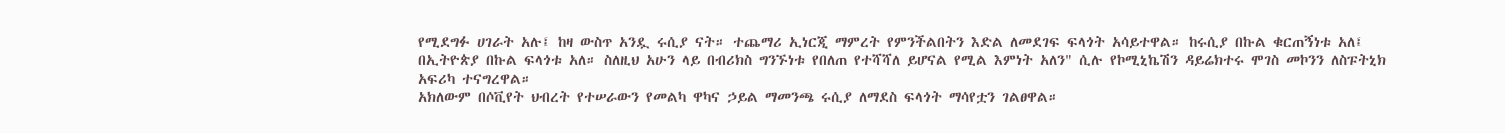የሚደግፉ ሀገራት አሉ፤ ከዛ ውስጥ አንዷ ሩሲያ ናት። ተጨማሪ ኢነርጂ ማምረት የምንችልበትን እድል ለመደገፍ ፍላጎት አሳይተዋል። ከሩሲያ በኩል ቁርጠኝነቱ አለ፤ በኢትዮጵያ በኩል ፍላጎቱ አለ። ስለዚህ አሁን ላይ በብሪክስ ግንኙነቱ የበለጠ የተሻሻለ ይሆናል የሚል እምነት አለን" ሲሉ የኮሚኒኬሽን ዳይሬክተሩ ሞገስ መኮንን ለስፑትኒክ አፍሪካ ተናግረዋል።
አክለውም በሶቪየት ህብረት የተሠራውን የመልካ ዋካና ኃይል ማመንጫ ሩሲያ ለማደስ ፍላጎት ማሳየቷን ገልፀዋል።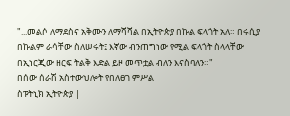"...መልሶ ለማደስና አቅሙን ለማሻሻል በኢትዮጵያ በኩል ፍላጎት አለ። በሩሲያ በኩልም ራሳቸው ስለሠሩት፤ እኛው ብንጠግነው የሚል ፍላጎት ስላላቸው በኢነርጂው ዘርፍ ትልቅ እድል ይዞ መጥቷል ብለን እናስባለን።"
በሰው ሰራሽ አስተውህሎት የበለፀገ ምሥል
ስፑትኒክ ኢትዮጵያ |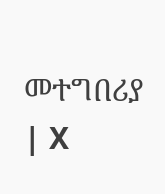መተግበሪያ | X